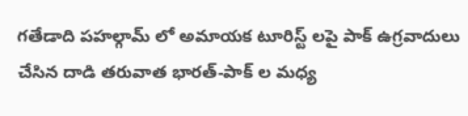గతేడాది పహల్గామ్ లో అమాయక టూరిస్ట్ లపై పాక్ ఉగ్రవాదులు చేసిన దాడి తరువాత భారత్-పాక్ ల మధ్య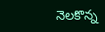నెలకొన్న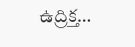ఉద్రిక్త…